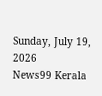Sunday, July 19, 2026
News99 Kerala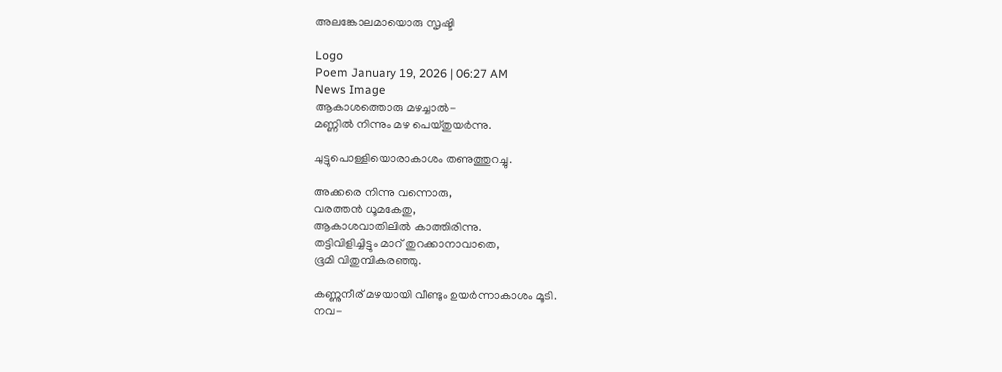അലങ്കോലമായൊരു സൃഷ്ടി

Logo
Poem January 19, 2026 | 06:27 AM
News Image
ആകാശത്തൊരു മഴച്ചാല്‍-
മണ്ണില്‍ നിന്നും മഴ പെയ്തുയര്‍ന്നു.

ചുട്ടുപൊള്ളിയൊരാകാശം തണുത്തുറച്ചു.

അക്കരെ നിന്നു വന്നൊരു,
വരത്തന്‍ ധൂമകേതു,
ആകാശവാതിലില്‍ കാത്തിരിന്നു.
തട്ടിവിളിച്ചിട്ടും മാറ് തുറക്കാനാവാതെ,
ഭൂമി വിതുമ്പികരഞ്ഞു.

കണ്ണുനീര് മഴയായി വീണ്ടും ഉയര്‍ന്നാകാശം മൂടി.
നവ-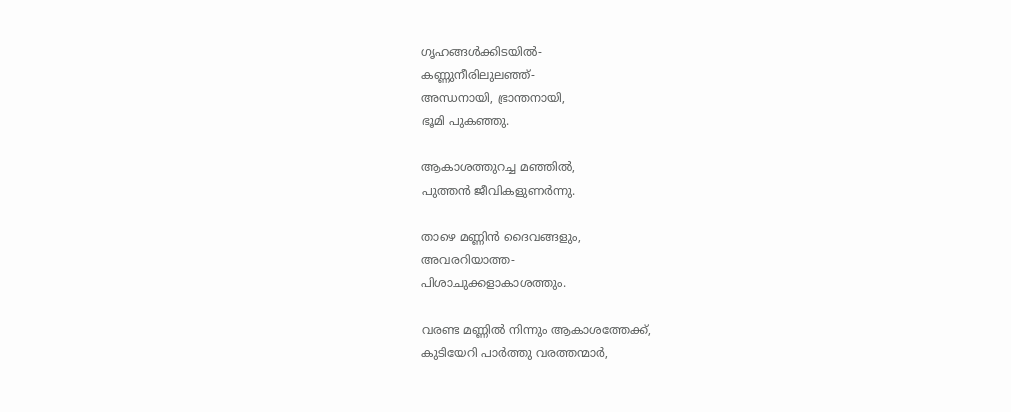ഗൃഹങ്ങള്‍ക്കിടയില്‍-
കണ്ണുനീരിലുലഞ്ഞ്-
അന്ധനായി, ഭ്രാന്തനായി,
ഭൂമി പുകഞ്ഞു.

ആകാശത്തുറച്ച മഞ്ഞില്‍,
പുത്തന്‍ ജീവികളുണര്‍ന്നു.

താഴെ മണ്ണിന്‍ ദൈവങ്ങളും,
അവരറിയാത്ത-
പിശാചുക്കളാകാശത്തും.

വരണ്ട മണ്ണില്‍ നിന്നും ആകാശത്തേക്ക്,
കുടിയേറി പാര്‍ത്തു വരത്തന്മാര്‍,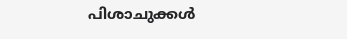പിശാചുക്കള്‍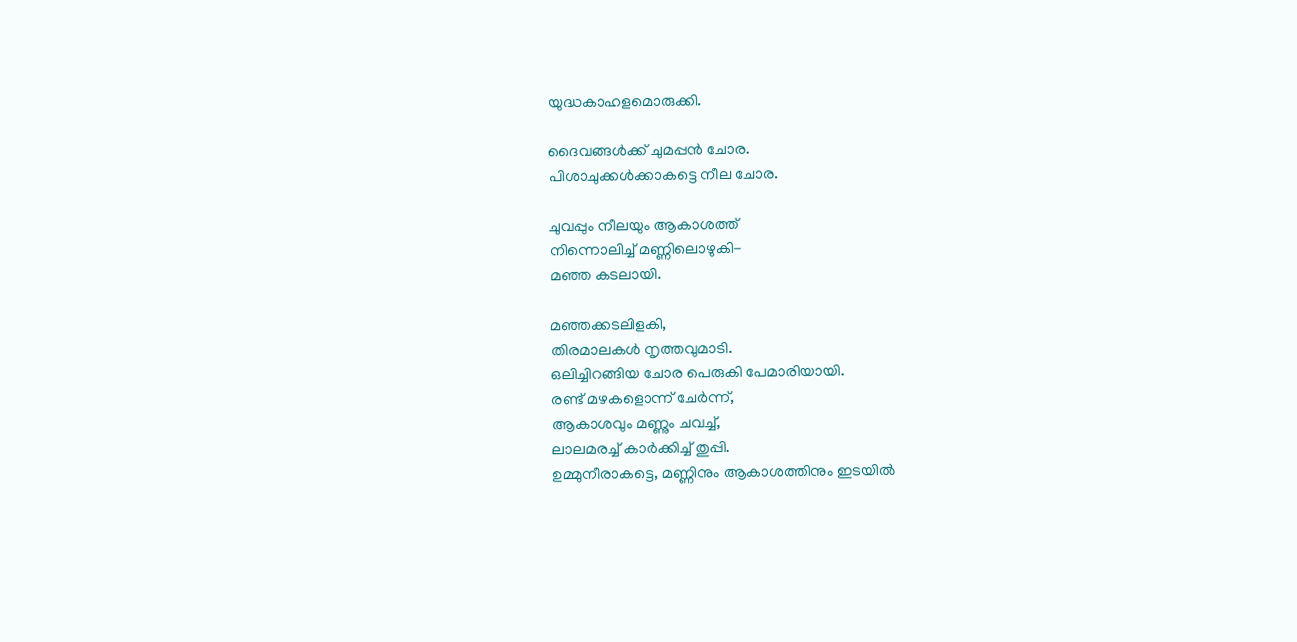യുദ്ധകാഹളമൊരുക്കി.

ദൈവങ്ങള്‍ക്ക് ചുമപ്പന്‍ ചോര.
പിശാചുക്കള്‍ക്കാകട്ടെ നീല ചോര.

ചുവപ്പും നീലയും ആകാശത്ത്
നിന്നൊലിച്ച് മണ്ണിലൊഴുകി-
മഞ്ഞ കടലായി.

മഞ്ഞക്കടലിളകി,
തിരമാലകള്‍ നൃത്തവുമാടി.
ഒലിച്ചിറങ്ങിയ ചോര പെരുകി പേമാരിയായി.
രണ്ട് മഴകളൊന്ന് ചേര്‍ന്ന്,
ആകാശവും മണ്ണും ചവച്ച്,
ലാലമരച്ച് കാര്‍ക്കിച്ച് തുപ്പി.
ഉമ്മുനീരാകട്ടെ, മണ്ണിനും ആകാശത്തിനും ഇടയില്‍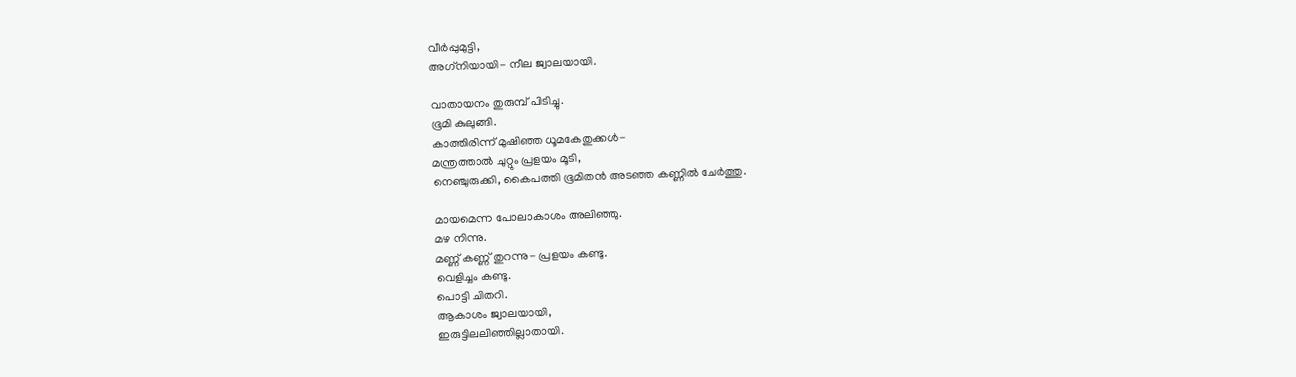വീര്‍പ്പുമുട്ടി,
അഗ്‌നിയായി- നീല ജ്വാലയായി.

വാതായനം തുരുമ്പ് പിടിച്ചു.
ഭൂമി കുലുങ്ങി.
കാത്തിരിന്ന് മുഷിഞ്ഞ ധൂമകേതുക്കള്‍-
മന്ത്രത്താല്‍ ചുറ്റും പ്രളയം മൂടി,
നെഞ്ചുരുക്കി, കൈപത്തി ഭൂമിതന്‍ അടഞ്ഞ കണ്ണില്‍ ചേര്‍ത്തു.

മായമെന്ന പോലാകാശം അലിഞ്ഞു.
മഴ നിന്നു.
മണ്ണ് കണ്ണ് തുറന്നു- പ്രളയം കണ്ടു.
വെളിച്ചം കണ്ടു.
പൊട്ടി ചിതറി.
ആകാശം ജ്വാലയായി,
ഇരുട്ടിലലിഞ്ഞില്ലാതായി.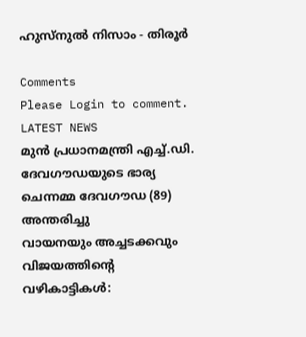ഹുസ്‌നുല്‍ നിസാം - തിരൂര്‍

Comments
Please Login to comment.
LATEST NEWS
മുൻ പ്രധാനമന്ത്രി എച്ച്.ഡി. ദേവഗൗഡയുടെ ഭാര്യ ചെന്നമ്മ ദേവഗൗഡ (89) അന്തരിച്ചു
വായനയും അച്ചടക്കവും വിജയത്തിന്റെ വഴികാട്ടികൾ: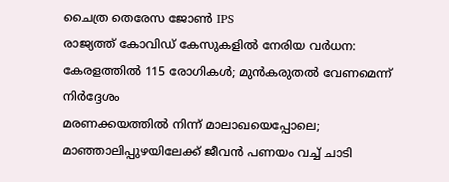ചൈത്ര തെരേസ ജോൺ IPS
രാജ്യത്ത് കോവിഡ് കേസുകളിൽ നേരിയ വർധന: കേരളത്തിൽ 115 രോഗികൾ; മുൻകരുതൽ വേണമെന്ന് നിർദ്ദേശം
മരണക്കയത്തിൽ നിന്ന് മാലാഖയെപ്പോലെ; മാഞ്ഞാലിപ്പുഴയിലേക്ക് ജീവൻ പണയം വച്ച് ചാടി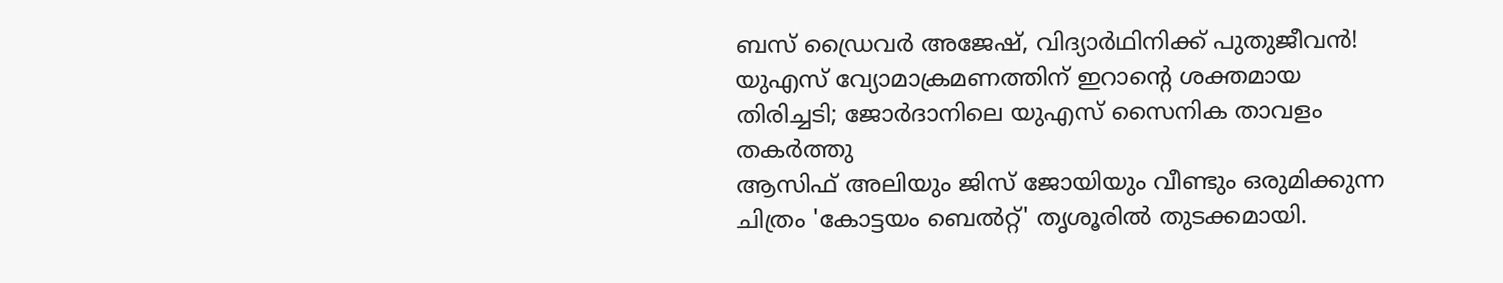ബസ് ഡ്രൈവർ അജേഷ്, വിദ്യാർഥിനിക്ക് പുതുജീവൻ!
യുഎസ് വ്യോമാക്രമണത്തിന് ഇറാന്റെ ശക്തമായ തിരിച്ചടി; ജോർദാനിലെ യുഎസ് സൈനിക താവളം തകർത്തു
ആസിഫ് അലിയും ജിസ് ജോയിയും വീണ്ടും ഒരുമിക്കുന്ന ചിത്രം 'കോട്ടയം ബെൽറ്റ്' തൃശൂരിൽ തുടക്കമായി.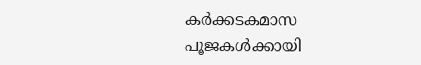കർക്കടകമാസ പൂജകൾക്കായി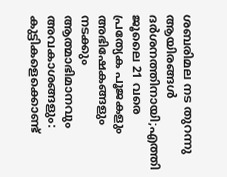ശബരിമല നട തുറന്നു ആയിരങ്ങൾ ദർശനത്തിനായി;എത്തി ജൂലൈ 21 വരെ പ്രത്യേക പൂജകളും അഭിഷേകങ്ങളും നടക്കും
ആത്മാഭിമാനവും അവകാശങ്ങളും: കുട്ടികളെക്കൊണ്ട്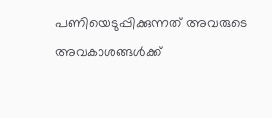പണിയെടുപ്പിക്കുന്നത് അവരുടെ അവകാശങ്ങൾക്ക്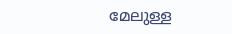മേലുള്ള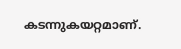കടന്നുകയറ്റമാണ്.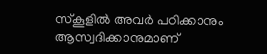സ്കൂളിൽ അവർ പഠിക്കാനും ആസ്വദിക്കാനുമാണ്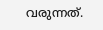വരുന്നത്.